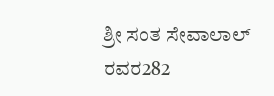ಶ್ರೀ ಸಂತ ಸೇವಾಲಾಲ್ ರವರ282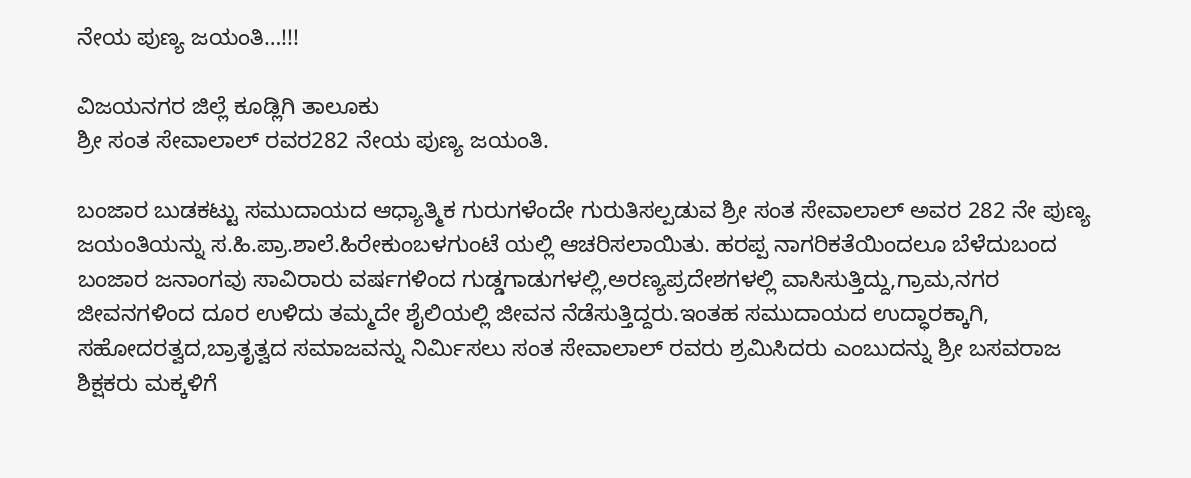ನೇಯ ಪುಣ್ಯ ಜಯಂತಿ…!!!

ವಿಜಯನಗರ ಜಿಲ್ಲೆ ಕೂಡ್ಲಿಗಿ ತಾಲೂಕು
ಶ್ರೀ ಸಂತ ಸೇವಾಲಾಲ್ ರವರ282 ನೇಯ ಪುಣ್ಯ ಜಯಂತಿ.

ಬಂಜಾರ ಬುಡಕಟ್ಟು ಸಮುದಾಯದ ಆಧ್ಯಾತ್ಮಿಕ ಗುರುಗಳೆಂದೇ ಗುರುತಿಸಲ್ಪಡುವ ಶ್ರೀ ಸಂತ ಸೇವಾಲಾಲ್ ಅವರ 282 ನೇ ಪುಣ್ಯ ಜಯಂತಿಯನ್ನು ಸ.ಹಿ.ಪ್ರಾ.ಶಾಲೆ.ಹಿರೇಕುಂಬಳಗುಂಟೆ ಯಲ್ಲಿ ಆಚರಿಸಲಾಯಿತು. ಹರಪ್ಪ ನಾಗರಿಕತೆಯಿಂದಲೂ ಬೆಳೆದುಬಂದ ಬಂಜಾರ ಜನಾಂಗವು ಸಾವಿರಾರು ವರ್ಷಗಳಿಂದ ಗುಡ್ಡಗಾಡುಗಳಲ್ಲಿ,ಅರಣ್ಯಪ್ರದೇಶಗಳಲ್ಲಿ ವಾಸಿಸುತ್ತಿದ್ದು,ಗ್ರಾಮ,ನಗರ ಜೀವನಗಳಿಂದ ದೂರ ಉಳಿದು ತಮ್ಮದೇ ಶೈಲಿಯಲ್ಲಿ ಜೀವನ ನೆಡೆಸುತ್ತಿದ್ದರು.ಇಂತಹ ಸಮುದಾಯದ ಉದ್ಧಾರಕ್ಕಾಗಿ, ಸಹೋದರತ್ವದ,ಬ್ರಾತೃತ್ವದ ಸಮಾಜವನ್ನು ನಿರ್ಮಿಸಲು ಸಂತ ಸೇವಾಲಾಲ್ ರವರು ಶ್ರಮಿಸಿದರು ಎಂಬುದನ್ನು ಶ್ರೀ ಬಸವರಾಜ ಶಿಕ್ಷಕರು ಮಕ್ಕಳಿಗೆ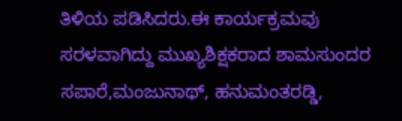ತಿಳಿಯ ಪಡಿಸಿದರು.ಈ ಕಾರ್ಯಕ್ರಮವು ಸರಳವಾಗಿದ್ದು ಮುಖ್ಯಶಿಕ್ಷಕರಾದ ಶಾಮಸುಂದರ ಸಪಾರೆ,ಮಂಜುನಾಥ್, ಹನುಮಂತರಡ್ಡಿ,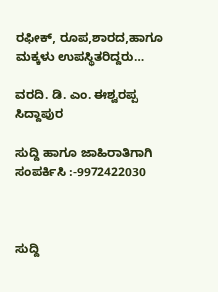ರಫೀಕ್, ರೂಪ,ಶಾರದ,ಹಾಗೂ ಮಕ್ಕಳು ಉಪಸ್ಥಿತರಿದ್ದರು…

ವರದಿ. ಡಿ. ಎಂ. ಈಶ್ವರಪ್ಪ ಸಿದ್ದಾಪುರ

ಸುದ್ದಿ ಹಾಗೂ ಜಾಹಿರಾತಿಗಾಗಿ ಸಂಪರ್ಕಿಸಿ :-9972422030



ಸುದ್ದಿ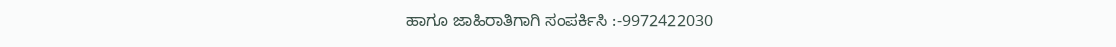ಹಾಗೂ ಜಾಹಿರಾತಿಗಾಗಿ ಸಂಪರ್ಕಿಸಿ :-9972422030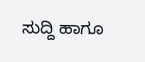ಸುದ್ದಿ ಹಾಗೂ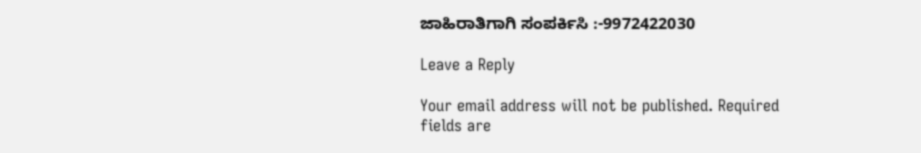ಜಾಹಿರಾತಿಗಾಗಿ ಸಂಪರ್ಕಿಸಿ :-9972422030

Leave a Reply

Your email address will not be published. Required fields are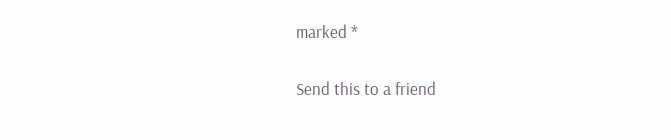marked *

Send this to a friend